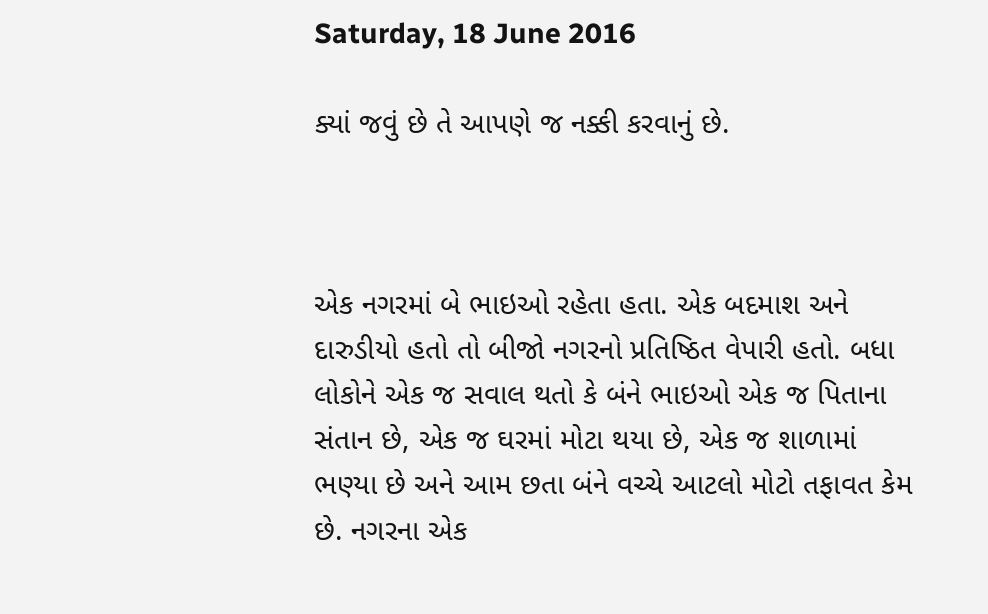Saturday, 18 June 2016

ક્યાં જવું છે તે આપણે જ નક્કી કરવાનું છે.



એક નગરમાં બે ભાઇઓ રહેતા હતા. એક બદમાશ અને દારુડીયો હતો તો બીજો નગરનો પ્રતિષ્ઠિત વેપારી હતો. બધા લોકોને એક જ સવાલ થતો કે બંને ભાઇઓ એક જ પિતાના સંતાન છે, એક જ ઘરમાં મોટા થયા છે, એક જ શાળામાં ભણ્યા છે અને આમ છતા બંને વચ્ચે આટલો મોટો તફાવત કેમ છે. નગરના એક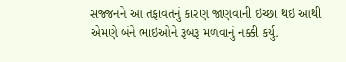સજ્જનને આ તફાવતનું કારણ જાણવાની ઇચ્છા થઇ આથી એમણે બંને ભાઇઓને રૂબરૂ મળવાનું નક્કી કર્યુ.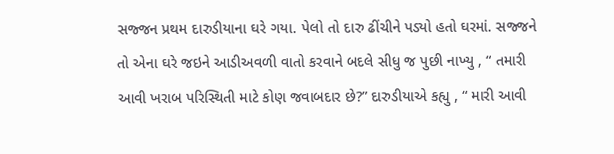સજ્જન પ્રથમ દારુડીયાના ઘરે ગયા. પેલો તો દારુ ઢીંચીને પડ્યો હતો ઘરમાં. સજ્જને તો એના ઘરે જઇને આડીઅવળી વાતો કરવાને બદલે સીધુ જ પુછી નાખ્યુ , “ તમારી આવી ખરાબ પરિસ્થિતી માટે કોણ જવાબદાર છે?” દારુડીયાએ કહ્યુ , “ મારી આવી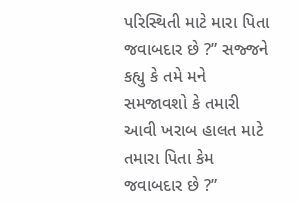પરિસ્થિતી માટે મારા પિતા જવાબદાર છે ?” સજ્જને કહ્યુ કે તમે મને સમજાવશો કે તમારી આવી ખરાબ હાલત માટે તમારા પિતા કેમ જવાબદાર છે ?”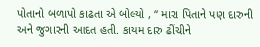પોતાનો બળાપો કાઢતા એ બોલ્યો , “ મારા પિતાને પણ દારુની અને જુગારની આદત હતી. કાયમ દારુ ઢીંચીને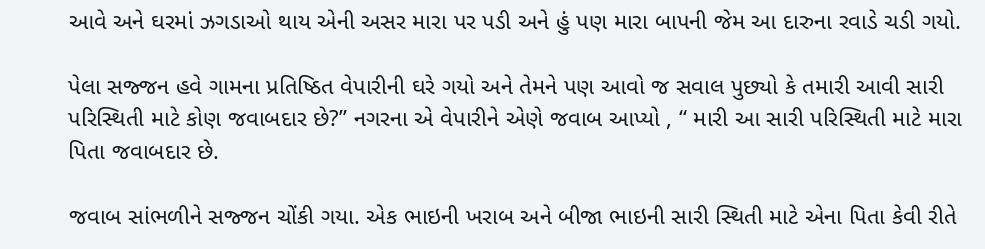આવે અને ઘરમાં ઝગડાઓ થાય એની અસર મારા પર પડી અને હું પણ મારા બાપની જેમ આ દારુના રવાડે ચડી ગયો.

પેલા સજ્જન હવે ગામના પ્રતિષ્ઠિત વેપારીની ઘરે ગયો અને તેમને પણ આવો જ સવાલ પુછ્યો કે તમારી આવી સારી પરિસ્થિતી માટે કોણ જવાબદાર છે?” નગરના એ વેપારીને એણે જવાબ આપ્યો , “ મારી આ સારી પરિસ્થિતી માટે મારા પિતા જવાબદાર છે.

જવાબ સાંભળીને સજ્જન ચોંકી ગયા. એક ભાઇની ખરાબ અને બીજા ભાઇની સારી સ્થિતી માટે એના પિતા કેવી રીતે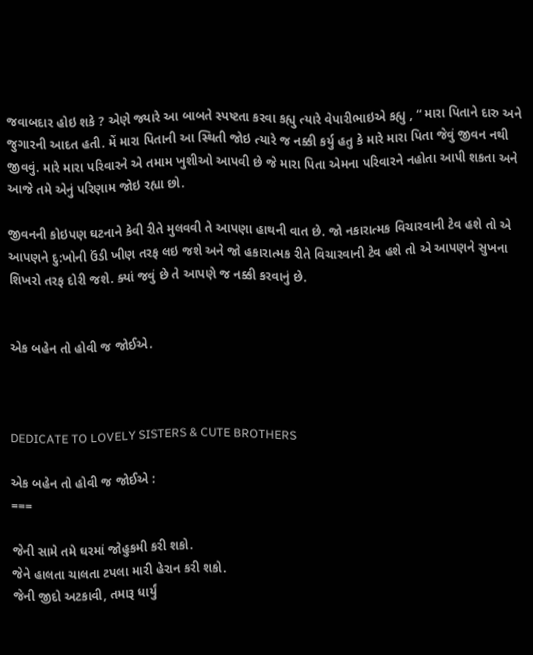જવાબદાર હોઇ શકે ? એણે જ્યારે આ બાબતે સ્પષ્ટતા કરવા કહ્યુ ત્યારે વેપારીભાઇએ કહ્યુ , “ મારા પિતાને દારુ અને જુગારની આદત હતી. મેં મારા પિતાની આ સ્થિતી જોઇ ત્યારે જ નક્કી કર્યુ હતુ કે મારે મારા પિતા જેવું જીવન નથી જીવવું. મારે મારા પરિવારને એ તમામ ખુશીઓ આપવી છે જે મારા પિતા એમના પરિવારને નહોતા આપી શકતા અને આજે તમે એનું પરિણામ જોઇ રહ્યા છો.

જીવનની કોઇપણ ઘટનાને કેવી રીતે મુલવવી તે આપણા હાથની વાત છે. જો નકારાત્મક વિચારવાની ટેવ હશે તો એ આપણને દુ:ખોની ઉંડી ખીણ તરફ લઇ જશે અને જો હકારાત્મક રીતે વિચારવાની ટેવ હશે તો એ આપણને સુખના શિખરો તરફ દોરી જશે. ક્યાં જવું છે તે આપણે જ નક્કી કરવાનું છે.


એક બહેન તો હોવી જ જોઈએ.



DEDICATE TO LOVELY SISTERS & CUTE BROTHERS

એક બહેન તો હોવી જ જોઈએ :
===

જેની સામે તમે ઘરમાં જોહુકમી કરી શકો.
જેને હાલતા ચાલતા ટપલા મારી હેરાન કરી શકો.
જેની જીદો અટકાવી, તમારૂ ધાર્યું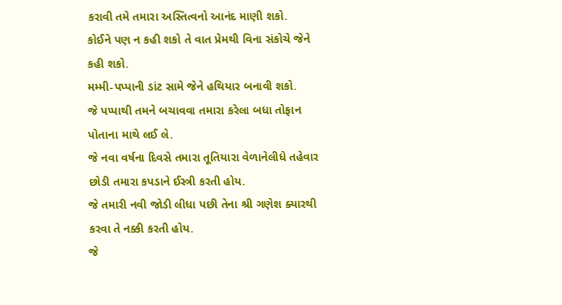કરાવી તમે તમારા અસ્તિત્વનો આનંદ માણી શકો.
કોઈને પણ ન કહી શકો તે વાત પ્રેમથી વિના સંકોચે જેને કહી શકો.
મમ્મી-પપ્પાની ડાંટ સામે જેને હથિયાર બનાવી શકો.
જે પપ્પાથી તમને બચાવવા તમારા કરેલા બધા તોફાન પોતાના માથે લઈ લે.
જે નવા વર્ષના દિવસે તમારા તૂતિયારા વેળાનેલીધે તહેવાર છોડી તમારા કપડાને ઈસ્ત્રી કરતી હોય.
જે તમારી નવી જોડી લીધા પછી તેના શ્રી ગણેશ ક્યારથી કરવા તે નક્કી કરતી હોય.
જે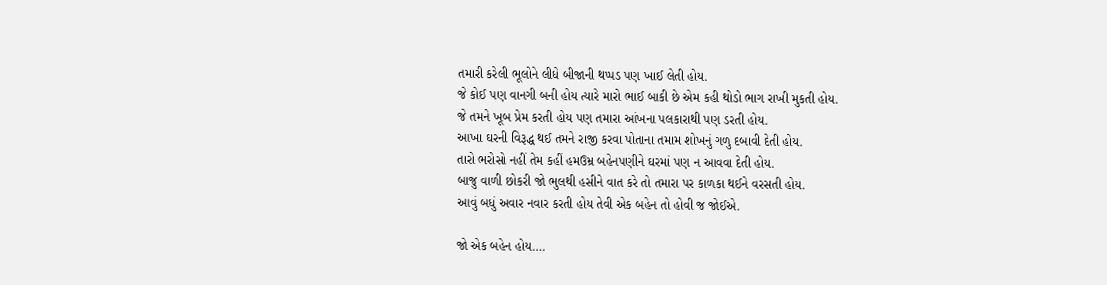તમારી કરેલી ભૂલોને લીધે બીજાની થપ્પડ પણ ખાઈ લેતી હોય.
જે કોઈ પણ વાનગી બની હોય ત્યારે મારો ભાઈ બાકી છે એમ કહી થોડો ભાગ રાખી મુકતી હોય.
જે તમને ખૂબ પ્રેમ કરતી હોય પણ તમારા આંખના પલકારાથી પણ ડરતી હોય.
આખા ઘરની વિરૂદ્ધ થઈ તમને રાજી કરવા પોતાના તમામ શોખનું ગળુ દબાવી દેતી હોય.
તારો ભરોસો નહીં તેમ કહીં હમઉમ્ર બહેનપણીને ઘરમાં પણ ન આવવા દેતી હોય.
બાજુ વાળી છોકરી જો ભુલથી હસીને વાત કરે તો તમારા પર કાળકા થઈને વરસતી હોય.
આવું બધું અવાર નવાર કરતી હોય તેવી એક બહેન તો હોવી જ જોઈએ.

જો એક બહેન હોય….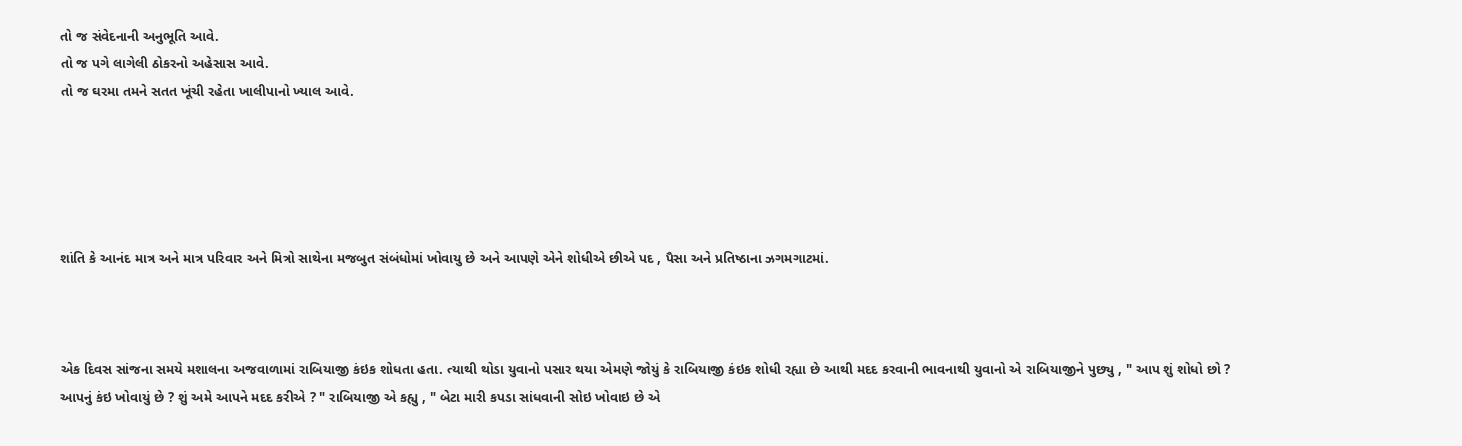તો જ સંવેદનાની અનુભૂતિ આવે.
તો જ પગે લાગેલી ઠોકરનો અહેસાસ આવે.
તો જ ઘરમા તમને સતત ખૂંચી રહેતા ખાલીપાનો ખ્યાલ આવે.





શાંતિ કે આનંદ માત્ર અને માત્ર પરિવાર અને મિત્રો સાથેના મજબુત સંબંધોમાં ખોવાયુ છે અને આપણે એને શોધીએ છીએ પદ , પૈસા અને પ્રતિષ્ઠાના ઝગમગાટમાં.



એક દિવસ સાંજના સમયે મશાલના અજવાળામાં રાબિયાજી કંઇક શોધતા હતા. ત્યાથી થોડા યુવાનો પસાર થયા એમણે જોયું કે રાબિયાજી કંઇક શોધી રહ્યા છે આથી મદદ કરવાની ભાવનાથી યુવાનો એ રાબિયાજીને પુછ્યુ , " આપ શું શોધો છો ? આપનું કંઇ ખોવાયું છે ? શું અમે આપને મદદ કરીએ ? " રાબિયાજી એ કહ્યુ , " બેટા મારી કપડા સાંધવાની સોઇ ખોવાઇ છે એ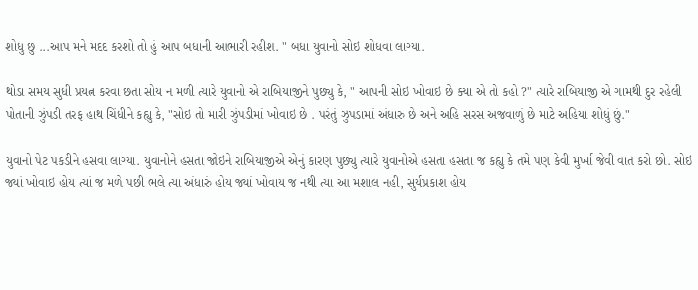શોધુ છુ ...આપ મને મદદ કરશો તો હું આપ બધાની આભારી રહીશ. " બધા યુવાનો સોઇ શોધવા લાગ્યા.

થોડા સમય સુધી પ્રયત્ન કરવા છતા સોય ન મળી ત્યારે યુવાનો એ રાબિયાજીને પુછ્યુ કે, " આપની સોઇ ખોવાઇ છે ક્યા એ તો કહો ?" ત્યારે રાબિયાજી એ ગામથી દુર રહેલી પોતાની ઝુંપડી તરફ હાથ ચિંધીને કહ્યુ કે, "સોઇ તો મારી ઝુંપડીમાં ખોવાઇ છે . પરંતું ઝુપડામાં અંધારુ છે અને અહિ સરસ અજવાળું છે માટે અહિયા શોધું છું."

યુવાનો પેટ પકડીને હસવા લાગ્યા. યુવાનોને હસતા જોઇને રાબિયાજીએ એનું કારણ પુછ્યુ ત્યારે યુવાનોએ હસતા હસતા જ કહ્યુ કે તમે પણ કેવી મુર્ખા જેવી વાત કરો છો. સોઇ જ્યાં ખોવાઇ હોય ત્યાં જ મળે પછી ભલે ત્યા અંધારું હોય જ્યાં ખોવાય જ નથી ત્યા આ મશાલ નહી, સુર્યપ્રકાશ હોય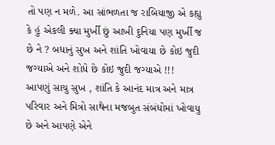તો પણ ન મળે. આ સાંભળતા જ રાબિયાજી એ કહ્યુ કે હું એકલી ક્યા મુર્ખી છું આખી દુનિયા પણ મુર્ખી જ છે ને ? બધાનું સુખ અને શાંતિ ખોવાયા છે કોઇ જુદી જગ્યાએ અને શોધે છે કોઇ જુદી જગ્યાએ !!!
આપણું સાચુ સુખ , શાંતિ કે આનંદ માત્ર અને માત્ર પરિવાર અને મિત્રો સાથેના મજબુત સંબંધોમાં ખોવાયુ છે અને આપણે એને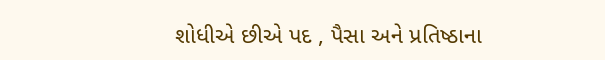શોધીએ છીએ પદ , પૈસા અને પ્રતિષ્ઠાના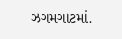ઝગમગાટમાં.